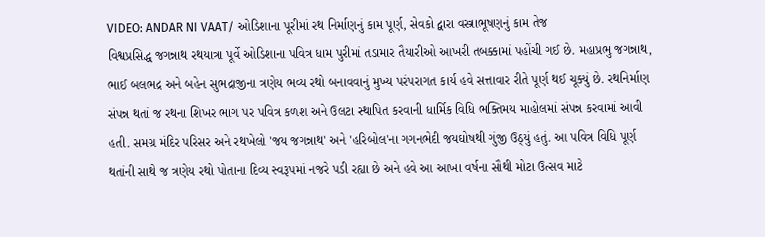VIDEO: ANDAR NI VAAT/ ઓડિશાના પૂરીમાં રથ નિર્માણનું કામ પૂર્ણ, સેવકો દ્વારા વસ્ત્રાભૂષણનું કામ તેજ
વિશ્વપ્રસિદ્ધ જગન્નાથ રથયાત્રા પૂર્વે ઓડિશાના પવિત્ર ધામ પુરીમાં તડામાર તૈયારીઓ આખરી તબક્કામાં પહોંચી ગઈ છે. મહાપ્રભુ જગન્નાથ, ભાઈ બલભદ્ર અને બહેન સુભદ્રાજીના ત્રણેય ભવ્ય રથો બનાવવાનું મુખ્ય પરંપરાગત કાર્ય હવે સત્તાવાર રીતે પૂર્ણ થઈ ચૂક્યું છે. રથનિર્માણ સંપન્ન થતાં જ રથના શિખર ભાગ પર પવિત્ર કળશ અને ઉલટા સ્થાપિત કરવાની ધાર્મિક વિધિ ભક્તિમય માહોલમાં સંપન્ન કરવામાં આવી હતી. સમગ્ર મંદિર પરિસર અને રથખેલો 'જય જગન્નાથ' અને 'હરિબોલ'ના ગગનભેદી જયઘોષથી ગુંજી ઉઠ્યું હતું. આ પવિત્ર વિધિ પૂર્ણ થતાંની સાથે જ ત્રણેય રથો પોતાના દિવ્ય સ્વરૂપમાં નજરે પડી રહ્યા છે અને હવે આ આખા વર્ષના સૌથી મોટા ઉત્સવ માટે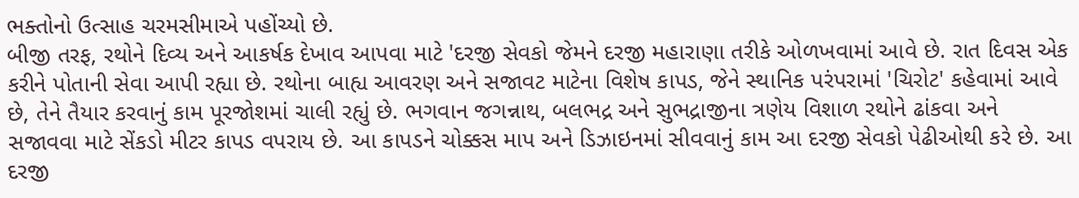ભક્તોનો ઉત્સાહ ચરમસીમાએ પહોંચ્યો છે.
બીજી તરફ, રથોને દિવ્ય અને આકર્ષક દેખાવ આપવા માટે 'દરજી સેવકો જેમને દરજી મહારાણા તરીકે ઓળખવામાં આવે છે. રાત દિવસ એક કરીને પોતાની સેવા આપી રહ્યા છે. રથોના બાહ્ય આવરણ અને સજાવટ માટેના વિશેષ કાપડ, જેને સ્થાનિક પરંપરામાં 'ચિરોટ' કહેવામાં આવે છે, તેને તૈયાર કરવાનું કામ પૂરજોશમાં ચાલી રહ્યું છે. ભગવાન જગન્નાથ, બલભદ્ર અને સુભદ્રાજીના ત્રણેય વિશાળ રથોને ઢાંકવા અને સજાવવા માટે સેંકડો મીટર કાપડ વપરાય છે. આ કાપડને ચોક્કસ માપ અને ડિઝાઇનમાં સીવવાનું કામ આ દરજી સેવકો પેઢીઓથી કરે છે. આ દરજી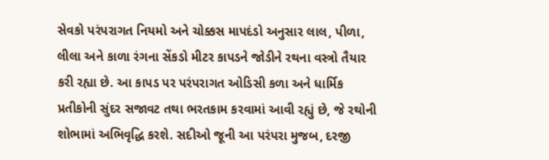સેવકો પરંપરાગત નિયમો અને ચોક્કસ માપદંડો અનુસાર લાલ, પીળા, લીલા અને કાળા રંગના સેંકડો મીટર કાપડને જોડીને રથના વસ્ત્રો તૈયાર કરી રહ્યા છે. આ કાપડ પર પરંપરાગત ઓડિસી કળા અને ધાર્મિક પ્રતીકોની સુંદર સજાવટ તથા ભરતકામ કરવામાં આવી રહ્યું છે, જે રથોની શોભામાં અભિવૃદ્ધિ કરશે. સદીઓ જૂની આ પરંપરા મુજબ, દરજી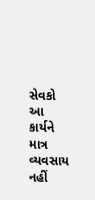સેવકો આ કાર્યને માત્ર વ્યવસાય નહીં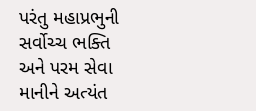પરંતુ મહાપ્રભુની સર્વોચ્ચ ભક્તિ અને પરમ સેવા માનીને અત્યંત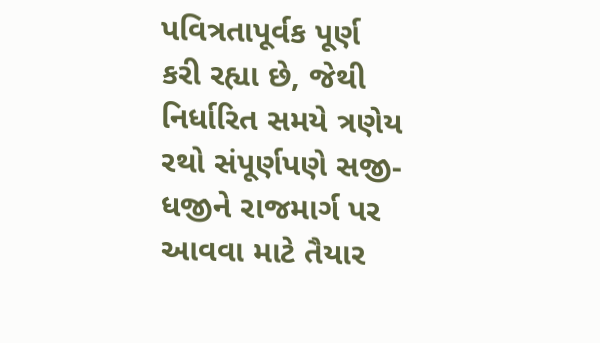પવિત્રતાપૂર્વક પૂર્ણ કરી રહ્યા છે, જેથી નિર્ધારિત સમયે ત્રણેય રથો સંપૂર્ણપણે સજી-ધજીને રાજમાર્ગ પર આવવા માટે તૈયાર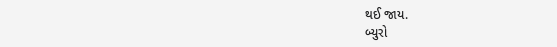થઈ જાય.
બ્યુરો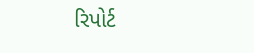રિપોર્ટ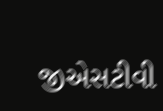જીએસટીવી